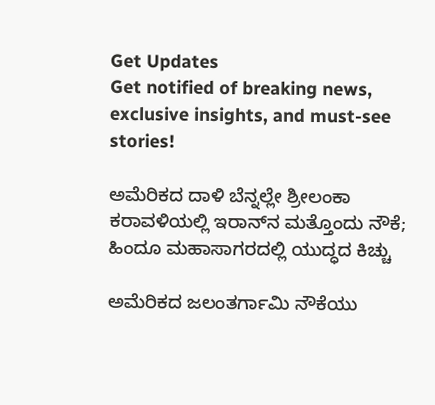Get Updates
Get notified of breaking news, exclusive insights, and must-see stories!

ಅಮೆರಿಕದ ದಾಳಿ ಬೆನ್ನಲ್ಲೇ ಶ್ರೀಲಂಕಾ ಕರಾವಳಿಯಲ್ಲಿ ಇರಾನ್‌ನ ಮತ್ತೊಂದು ನೌಕೆ; ಹಿಂದೂ ಮಹಾಸಾಗರದಲ್ಲಿ ಯುದ್ಧದ ಕಿಚ್ಚು

ಅಮೆರಿಕದ ಜಲಂತರ್ಗಾಮಿ ನೌಕೆಯು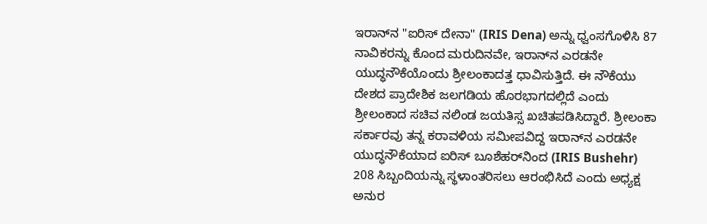ಇರಾನ್‌ನ "ಐರಿಸ್ ದೇನಾ" (IRIS Dena) ಅನ್ನು ಧ್ವಂಸಗೊಳಿಸಿ 87 ನಾವಿಕರನ್ನು ಕೊಂದ ಮರುದಿನವೇ, ಇರಾನ್‌ನ ಎರಡನೇ ಯುದ್ಧನೌಕೆಯೊಂದು ಶ್ರೀಲಂಕಾದತ್ತ ಧಾವಿಸುತ್ತಿದೆ. ಈ ನೌಕೆಯು ದೇಶದ ಪ್ರಾದೇಶಿಕ ಜಲಗಡಿಯ ಹೊರಭಾಗದಲ್ಲಿದೆ ಎಂದು ಶ್ರೀಲಂಕಾದ ಸಚಿವ ನಲಿಂಡ ಜಯತಿಸ್ಸ ಖಚಿತಪಡಿಸಿದ್ದಾರೆ. ಶ್ರೀಲಂಕಾ ಸರ್ಕಾರವು ತನ್ನ ಕರಾವಳಿಯ ಸಮೀಪವಿದ್ದ ಇರಾನ್‌ನ ಎರಡನೇ ಯುದ್ಧನೌಕೆಯಾದ ಐರಿಸ್ ಬೂಶೆಹರ್‌ನಿಂದ (IRIS Bushehr) 208 ಸಿಬ್ಬಂದಿಯನ್ನು ಸ್ಥಳಾಂತರಿಸಲು ಆರಂಭಿಸಿದೆ ಎಂದು ಅಧ್ಯಕ್ಷ ಅನುರ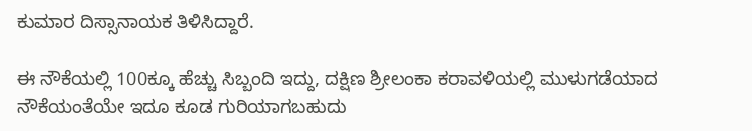ಕುಮಾರ ದಿಸ್ಸಾನಾಯಕ ತಿಳಿಸಿದ್ದಾರೆ.

ಈ ನೌಕೆಯಲ್ಲಿ 100ಕ್ಕೂ ಹೆಚ್ಚು ಸಿಬ್ಬಂದಿ ಇದ್ದು, ದಕ್ಷಿಣ ಶ್ರೀಲಂಕಾ ಕರಾವಳಿಯಲ್ಲಿ ಮುಳುಗಡೆಯಾದ ನೌಕೆಯಂತೆಯೇ ಇದೂ ಕೂಡ ಗುರಿಯಾಗಬಹುದು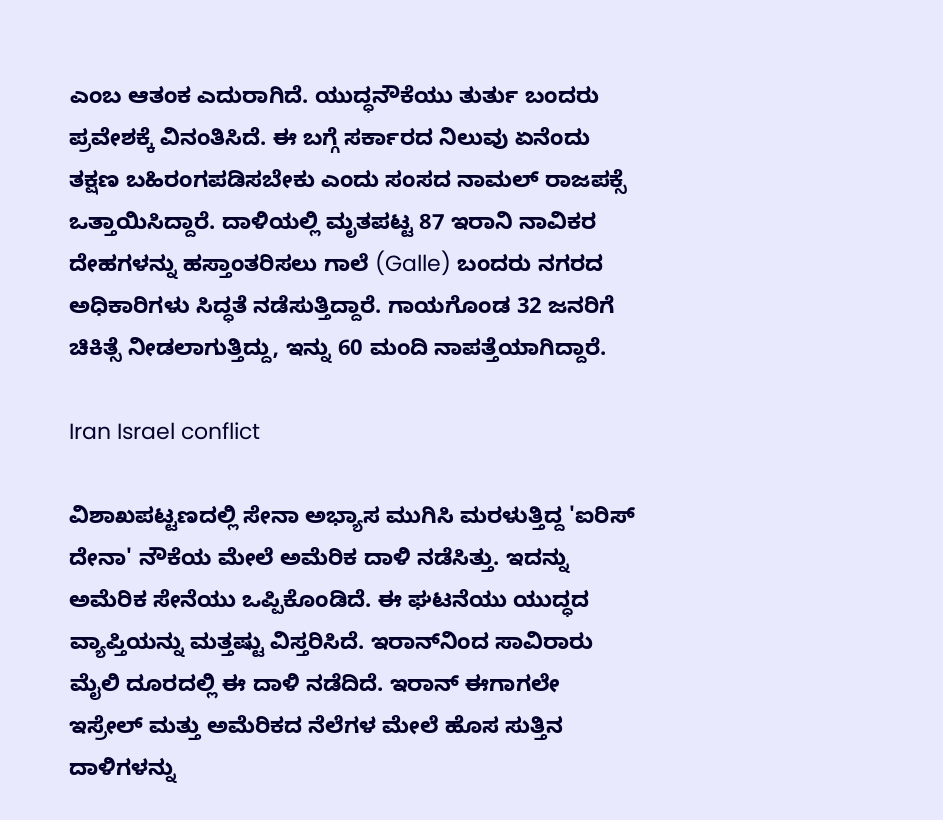ಎಂಬ ಆತಂಕ ಎದುರಾಗಿದೆ. ಯುದ್ಧನೌಕೆಯು ತುರ್ತು ಬಂದರು ಪ್ರವೇಶಕ್ಕೆ ವಿನಂತಿಸಿದೆ. ಈ ಬಗ್ಗೆ ಸರ್ಕಾರದ ನಿಲುವು ಏನೆಂದು ತಕ್ಷಣ ಬಹಿರಂಗಪಡಿಸಬೇಕು ಎಂದು ಸಂಸದ ನಾಮಲ್ ರಾಜಪಕ್ಸೆ ಒತ್ತಾಯಿಸಿದ್ದಾರೆ. ದಾಳಿಯಲ್ಲಿ ಮೃತಪಟ್ಟ 87 ಇರಾನಿ ನಾವಿಕರ ದೇಹಗಳನ್ನು ಹಸ್ತಾಂತರಿಸಲು ಗಾಲೆ (Galle) ಬಂದರು ನಗರದ ಅಧಿಕಾರಿಗಳು ಸಿದ್ಧತೆ ನಡೆಸುತ್ತಿದ್ದಾರೆ. ಗಾಯಗೊಂಡ 32 ಜನರಿಗೆ ಚಿಕಿತ್ಸೆ ನೀಡಲಾಗುತ್ತಿದ್ದು, ಇನ್ನು 60 ಮಂದಿ ನಾಪತ್ತೆಯಾಗಿದ್ದಾರೆ.

Iran Israel conflict

ವಿಶಾಖಪಟ್ಟಣದಲ್ಲಿ ಸೇನಾ ಅಭ್ಯಾಸ ಮುಗಿಸಿ ಮರಳುತ್ತಿದ್ದ 'ಐರಿಸ್ ದೇನಾ' ನೌಕೆಯ ಮೇಲೆ ಅಮೆರಿಕ ದಾಳಿ ನಡೆಸಿತ್ತು. ಇದನ್ನು ಅಮೆರಿಕ ಸೇನೆಯು ಒಪ್ಪಿಕೊಂಡಿದೆ. ಈ ಘಟನೆಯು ಯುದ್ಧದ ವ್ಯಾಪ್ತಿಯನ್ನು ಮತ್ತಷ್ಟು ವಿಸ್ತರಿಸಿದೆ. ಇರಾನ್‌ನಿಂದ ಸಾವಿರಾರು ಮೈಲಿ ದೂರದಲ್ಲಿ ಈ ದಾಳಿ ನಡೆದಿದೆ. ಇರಾನ್ ಈಗಾಗಲೇ ಇಸ್ರೇಲ್ ಮತ್ತು ಅಮೆರಿಕದ ನೆಲೆಗಳ ಮೇಲೆ ಹೊಸ ಸುತ್ತಿನ ದಾಳಿಗಳನ್ನು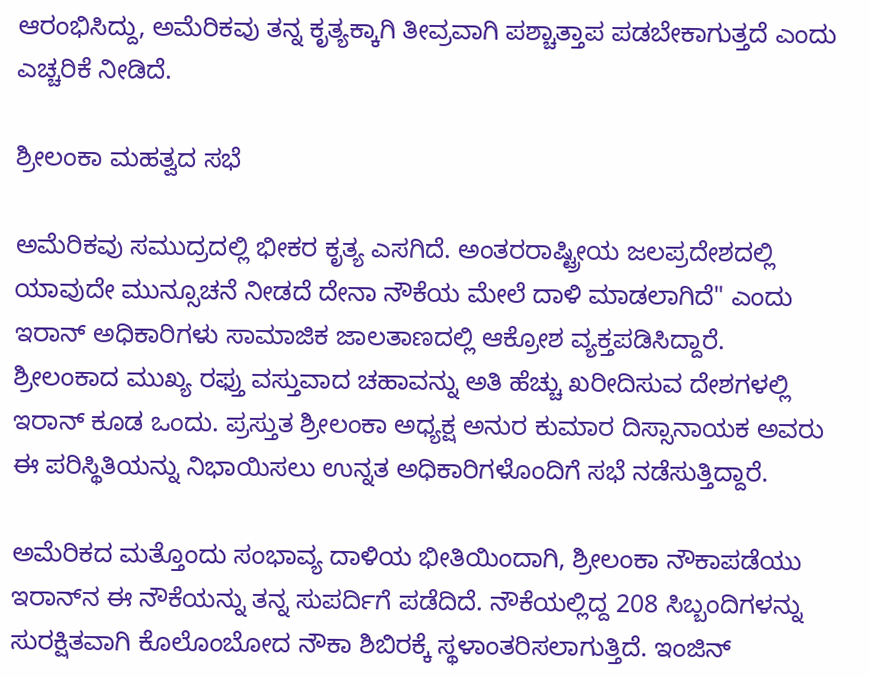ಆರಂಭಿಸಿದ್ದು, ಅಮೆರಿಕವು ತನ್ನ ಕೃತ್ಯಕ್ಕಾಗಿ ತೀವ್ರವಾಗಿ ಪಶ್ಚಾತ್ತಾಪ ಪಡಬೇಕಾಗುತ್ತದೆ ಎಂದು ಎಚ್ಚರಿಕೆ ನೀಡಿದೆ.

ಶ್ರೀಲಂಕಾ ಮಹತ್ವದ ಸಭೆ

ಅಮೆರಿಕವು ಸಮುದ್ರದಲ್ಲಿ ಭೀಕರ ಕೃತ್ಯ ಎಸಗಿದೆ. ಅಂತರರಾಷ್ಟ್ರೀಯ ಜಲಪ್ರದೇಶದಲ್ಲಿ ಯಾವುದೇ ಮುನ್ಸೂಚನೆ ನೀಡದೆ ದೇನಾ ನೌಕೆಯ ಮೇಲೆ ದಾಳಿ ಮಾಡಲಾಗಿದೆ" ಎಂದು ಇರಾನ್ ಅಧಿಕಾರಿಗಳು ಸಾಮಾಜಿಕ ಜಾಲತಾಣದಲ್ಲಿ ಆಕ್ರೋಶ ವ್ಯಕ್ತಪಡಿಸಿದ್ದಾರೆ. ಶ್ರೀಲಂಕಾದ ಮುಖ್ಯ ರಫ್ತು ವಸ್ತುವಾದ ಚಹಾವನ್ನು ಅತಿ ಹೆಚ್ಚು ಖರೀದಿಸುವ ದೇಶಗಳಲ್ಲಿ ಇರಾನ್ ಕೂಡ ಒಂದು. ಪ್ರಸ್ತುತ ಶ್ರೀಲಂಕಾ ಅಧ್ಯಕ್ಷ ಅನುರ ಕುಮಾರ ದಿಸ್ಸಾನಾಯಕ ಅವರು ಈ ಪರಿಸ್ಥಿತಿಯನ್ನು ನಿಭಾಯಿಸಲು ಉನ್ನತ ಅಧಿಕಾರಿಗಳೊಂದಿಗೆ ಸಭೆ ನಡೆಸುತ್ತಿದ್ದಾರೆ.

ಅಮೆರಿಕದ ಮತ್ತೊಂದು ಸಂಭಾವ್ಯ ದಾಳಿಯ ಭೀತಿಯಿಂದಾಗಿ, ಶ್ರೀಲಂಕಾ ನೌಕಾಪಡೆಯು ಇರಾನ್‌ನ ಈ ನೌಕೆಯನ್ನು ತನ್ನ ಸುಪರ್ದಿಗೆ ಪಡೆದಿದೆ. ನೌಕೆಯಲ್ಲಿದ್ದ 208 ಸಿಬ್ಬಂದಿಗಳನ್ನು ಸುರಕ್ಷಿತವಾಗಿ ಕೊಲೊಂಬೋದ ನೌಕಾ ಶಿಬಿರಕ್ಕೆ ಸ್ಥಳಾಂತರಿಸಲಾಗುತ್ತಿದೆ. ಇಂಜಿನ್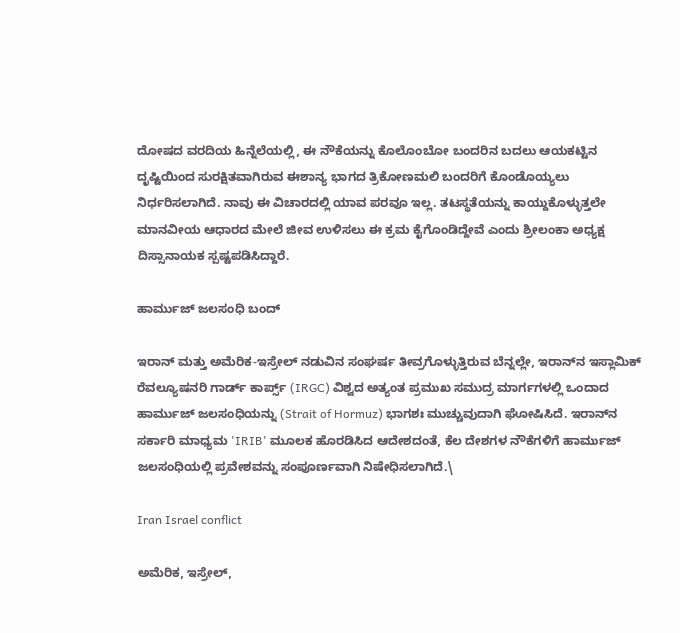ದೋಷದ ವರದಿಯ ಹಿನ್ನೆಲೆಯಲ್ಲಿ, ಈ ನೌಕೆಯನ್ನು ಕೊಲೊಂಬೋ ಬಂದರಿನ ಬದಲು ಆಯಕಟ್ಟಿನ ದೃಷ್ಟಿಯಿಂದ ಸುರಕ್ಷಿತವಾಗಿರುವ ಈಶಾನ್ಯ ಭಾಗದ ತ್ರಿಕೋಣಮಲಿ ಬಂದರಿಗೆ ಕೊಂಡೊಯ್ಯಲು ನಿರ್ಧರಿಸಲಾಗಿದೆ. ನಾವು ಈ ವಿಚಾರದಲ್ಲಿ ಯಾವ ಪರವೂ ಇಲ್ಲ. ತಟಸ್ಥತೆಯನ್ನು ಕಾಯ್ದುಕೊಳ್ಳುತ್ತಲೇ ಮಾನವೀಯ ಆಧಾರದ ಮೇಲೆ ಜೀವ ಉಳಿಸಲು ಈ ಕ್ರಮ ಕೈಗೊಂಡಿದ್ದೇವೆ ಎಂದು ಶ್ರೀಲಂಕಾ ಅಧ್ಯಕ್ಷ ದಿಸ್ಸಾನಾಯಕ ಸ್ಪಷ್ಟಪಡಿಸಿದ್ದಾರೆ.

ಹಾರ್ಮುಜ್ ಜಲಸಂಧಿ ಬಂದ್‌

ಇರಾನ್ ಮತ್ತು ಅಮೆರಿಕ-ಇಸ್ರೇಲ್ ನಡುವಿನ ಸಂಘರ್ಷ ತೀವ್ರಗೊಳ್ಳುತ್ತಿರುವ ಬೆನ್ನಲ್ಲೇ, ಇರಾನ್‌ನ ಇಸ್ಲಾಮಿಕ್ ರೆವಲ್ಯೂಷನರಿ ಗಾರ್ಡ್ ಕಾರ್ಪ್ಸ್ (IRGC) ವಿಶ್ವದ ಅತ್ಯಂತ ಪ್ರಮುಖ ಸಮುದ್ರ ಮಾರ್ಗಗಳಲ್ಲಿ ಒಂದಾದ ಹಾರ್ಮುಜ್ ಜಲಸಂಧಿಯನ್ನು (Strait of Hormuz) ಭಾಗಶಃ ಮುಚ್ಚುವುದಾಗಿ ಘೋಷಿಸಿದೆ. ಇರಾನ್‌ನ ಸರ್ಕಾರಿ ಮಾಧ್ಯಮ 'IRIB' ಮೂಲಕ ಹೊರಡಿಸಿದ ಆದೇಶದಂತೆ, ಕೆಲ ದೇಶಗಳ ನೌಕೆಗಳಿಗೆ ಹಾರ್ಮುಜ್ ಜಲಸಂಧಿಯಲ್ಲಿ ಪ್ರವೇಶವನ್ನು ಸಂಪೂರ್ಣವಾಗಿ ನಿಷೇಧಿಸಲಾಗಿದೆ.\

Iran Israel conflict

ಅಮೆರಿಕ, ಇಸ್ರೇಲ್,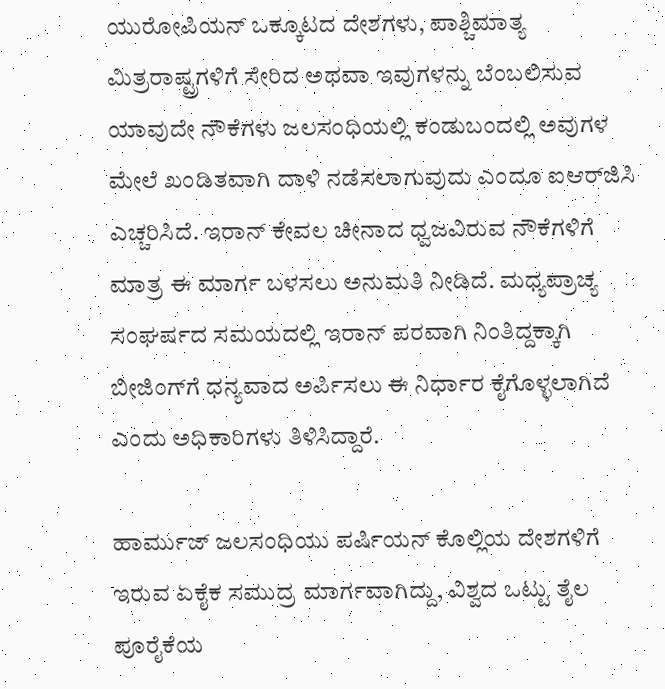ಯುರೋಪಿಯನ್ ಒಕ್ಕೂಟದ ದೇಶಗಳು, ಪಾಶ್ಚಿಮಾತ್ಯ ಮಿತ್ರರಾಷ್ಟ್ರಗಳಿಗೆ ಸೇರಿದ ಅಥವಾ ಇವುಗಳನ್ನು ಬೆಂಬಲಿಸುವ ಯಾವುದೇ ನೌಕೆಗಳು ಜಲಸಂಧಿಯಲ್ಲಿ ಕಂಡುಬಂದಲ್ಲಿ ಅವುಗಳ ಮೇಲೆ ಖಂಡಿತವಾಗಿ ದಾಳಿ ನಡೆಸಲಾಗುವುದು ಎಂದೂ ಐಆರ್‌ಜಿಸಿ ಎಚ್ಚರಿಸಿದೆ. ಇರಾನ್ ಕೇವಲ ಚೀನಾದ ಧ್ವಜವಿರುವ ನೌಕೆಗಳಿಗೆ ಮಾತ್ರ ಈ ಮಾರ್ಗ ಬಳಸಲು ಅನುಮತಿ ನೀಡಿದೆ. ಮಧ್ಯಪ್ರಾಚ್ಯ ಸಂಘರ್ಷದ ಸಮಯದಲ್ಲಿ ಇರಾನ್ ಪರವಾಗಿ ನಿಂತಿದ್ದಕ್ಕಾಗಿ ಬೀಜಿಂಗ್‌ಗೆ ಧನ್ಯವಾದ ಅರ್ಪಿಸಲು ಈ ನಿರ್ಧಾರ ಕೈಗೊಳ್ಳಲಾಗಿದೆ ಎಂದು ಅಧಿಕಾರಿಗಳು ತಿಳಿಸಿದ್ದಾರೆ.

ಹಾರ್ಮುಜ್ ಜಲಸಂಧಿಯು ಪರ್ಷಿಯನ್ ಕೊಲ್ಲಿಯ ದೇಶಗಳಿಗೆ ಇರುವ ಏಕೈಕ ಸಮುದ್ರ ಮಾರ್ಗವಾಗಿದ್ದು, ವಿಶ್ವದ ಒಟ್ಟು ತೈಲ ಪೂರೈಕೆಯ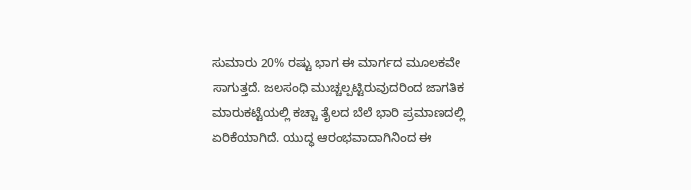ಸುಮಾರು 20% ರಷ್ಟು ಭಾಗ ಈ ಮಾರ್ಗದ ಮೂಲಕವೇ ಸಾಗುತ್ತದೆ. ಜಲಸಂಧಿ ಮುಚ್ಚಲ್ಪಟ್ಟಿರುವುದರಿಂದ ಜಾಗತಿಕ ಮಾರುಕಟ್ಟೆಯಲ್ಲಿ ಕಚ್ಚಾ ತೈಲದ ಬೆಲೆ ಭಾರಿ ಪ್ರಮಾಣದಲ್ಲಿ ಏರಿಕೆಯಾಗಿದೆ. ಯುದ್ಧ ಆರಂಭವಾದಾಗಿನಿಂದ ಈ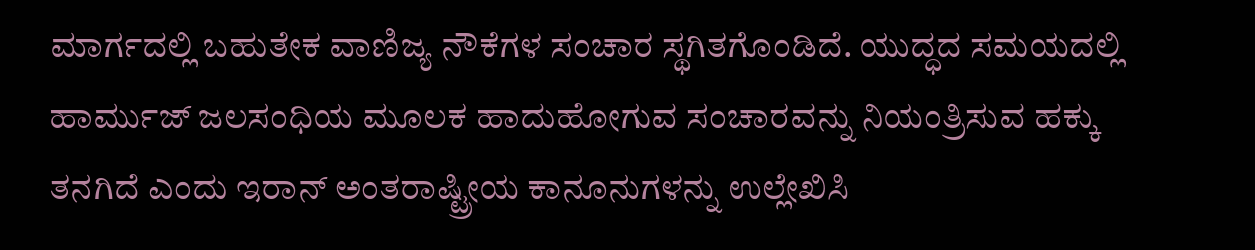ಮಾರ್ಗದಲ್ಲಿ ಬಹುತೇಕ ವಾಣಿಜ್ಯ ನೌಕೆಗಳ ಸಂಚಾರ ಸ್ಥಗಿತಗೊಂಡಿದೆ. ಯುದ್ಧದ ಸಮಯದಲ್ಲಿ ಹಾರ್ಮುಜ್ ಜಲಸಂಧಿಯ ಮೂಲಕ ಹಾದುಹೋಗುವ ಸಂಚಾರವನ್ನು ನಿಯಂತ್ರಿಸುವ ಹಕ್ಕು ತನಗಿದೆ ಎಂದು ಇರಾನ್ ಅಂತರಾಷ್ಟ್ರೀಯ ಕಾನೂನುಗಳನ್ನು ಉಲ್ಲೇಖಿಸಿ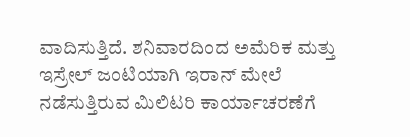ವಾದಿಸುತ್ತಿದೆ. ಶನಿವಾರದಿಂದ ಅಮೆರಿಕ ಮತ್ತು ಇಸ್ರೇಲ್ ಜಂಟಿಯಾಗಿ ಇರಾನ್ ಮೇಲೆ ನಡೆಸುತ್ತಿರುವ ಮಿಲಿಟರಿ ಕಾರ್ಯಾಚರಣೆಗೆ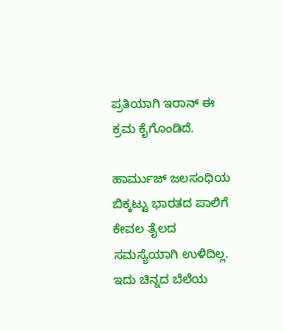ಪ್ರತಿಯಾಗಿ ಇರಾನ್ ಈ ಕ್ರಮ ಕೈಗೊಂಡಿದೆ.

ಹಾರ್ಮುಜ್ ಜಲಸಂಧಿಯ ಬಿಕ್ಕಟ್ಟು ಭಾರತದ ಪಾಲಿಗೆ ಕೇವಲ ತೈಲದ ಸಮಸ್ಯೆಯಾಗಿ ಉಳಿದಿಲ್ಲ. ಇದು ಚಿನ್ನದ ಬೆಲೆಯ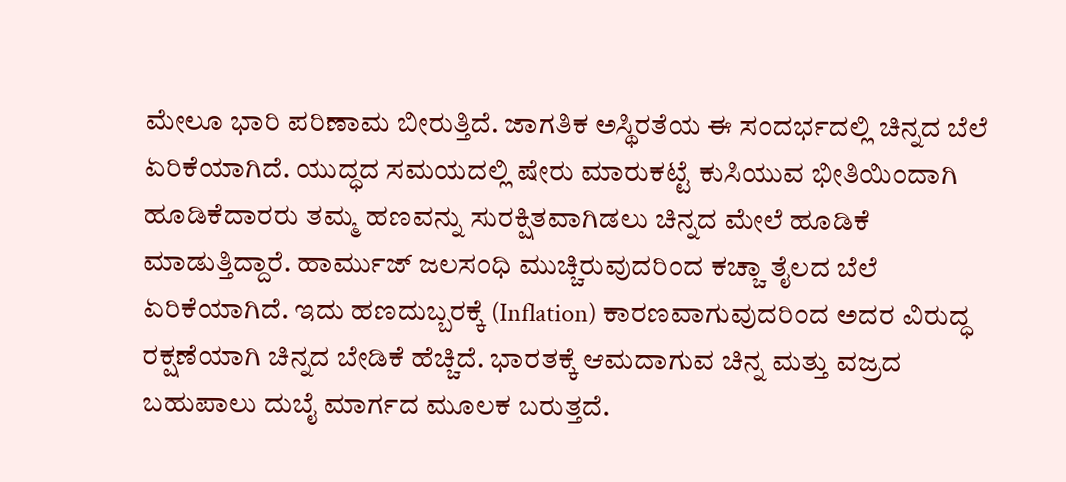ಮೇಲೂ ಭಾರಿ ಪರಿಣಾಮ ಬೀರುತ್ತಿದೆ. ಜಾಗತಿಕ ಅಸ್ಥಿರತೆಯ ಈ ಸಂದರ್ಭದಲ್ಲಿ ಚಿನ್ನದ ಬೆಲೆ ಏರಿಕೆಯಾಗಿದೆ. ಯುದ್ಧದ ಸಮಯದಲ್ಲಿ ಷೇರು ಮಾರುಕಟ್ಟೆ ಕುಸಿಯುವ ಭೀತಿಯಿಂದಾಗಿ ಹೂಡಿಕೆದಾರರು ತಮ್ಮ ಹಣವನ್ನು ಸುರಕ್ಷಿತವಾಗಿಡಲು ಚಿನ್ನದ ಮೇಲೆ ಹೂಡಿಕೆ ಮಾಡುತ್ತಿದ್ದಾರೆ. ಹಾರ್ಮುಜ್ ಜಲಸಂಧಿ ಮುಚ್ಚಿರುವುದರಿಂದ ಕಚ್ಚಾ ತೈಲದ ಬೆಲೆ ಏರಿಕೆಯಾಗಿದೆ. ಇದು ಹಣದುಬ್ಬರಕ್ಕೆ (Inflation) ಕಾರಣವಾಗುವುದರಿಂದ ಅದರ ವಿರುದ್ಧ ರಕ್ಷಣೆಯಾಗಿ ಚಿನ್ನದ ಬೇಡಿಕೆ ಹೆಚ್ಚಿದೆ. ಭಾರತಕ್ಕೆ ಆಮದಾಗುವ ಚಿನ್ನ ಮತ್ತು ವಜ್ರದ ಬಹುಪಾಲು ದುಬೈ ಮಾರ್ಗದ ಮೂಲಕ ಬರುತ್ತದೆ.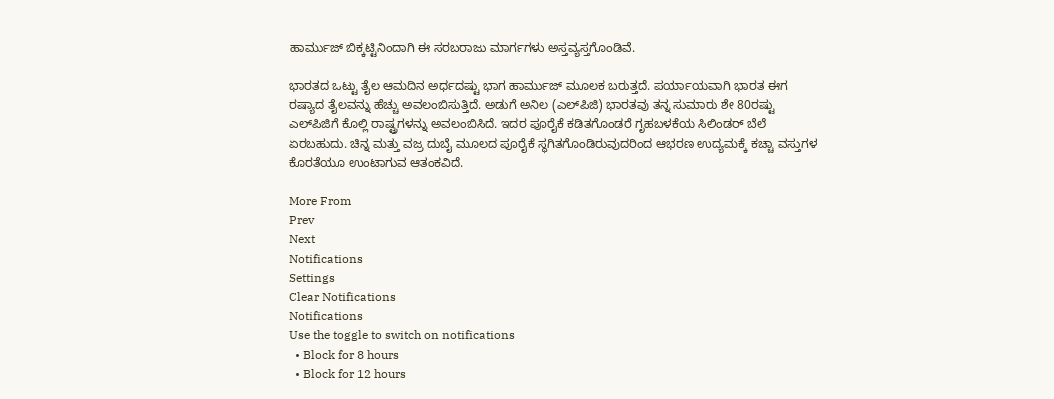ಹಾರ್ಮುಜ್ ಬಿಕ್ಕಟ್ಟಿನಿಂದಾಗಿ ಈ ಸರಬರಾಜು ಮಾರ್ಗಗಳು ಅಸ್ತವ್ಯಸ್ತಗೊಂಡಿವೆ.

ಭಾರತದ ಒಟ್ಟು ತೈಲ ಆಮದಿನ ಅರ್ಧದಷ್ಟು ಭಾಗ ಹಾರ್ಮುಜ್ ಮೂಲಕ ಬರುತ್ತದೆ. ಪರ್ಯಾಯವಾಗಿ ಭಾರತ ಈಗ ರಷ್ಯಾದ ತೈಲವನ್ನು ಹೆಚ್ಚು ಅವಲಂಬಿಸುತ್ತಿದೆ. ಅಡುಗೆ ಅನಿಲ (ಎಲ್‌ಪಿಜಿ) ಭಾರತವು ತನ್ನ ಸುಮಾರು ಶೇ 80ರಷ್ಟು ಎಲ್‌ಪಿಜಿಗೆ ಕೊಲ್ಲಿ ರಾಷ್ಟ್ರಗಳನ್ನು ಅವಲಂಬಿಸಿದೆ. ಇದರ ಪೂರೈಕೆ ಕಡಿತಗೊಂಡರೆ ಗೃಹಬಳಕೆಯ ಸಿಲಿಂಡರ್ ಬೆಲೆ ಏರಬಹುದು. ಚಿನ್ನ ಮತ್ತು ವಜ್ರ ದುಬೈ ಮೂಲದ ಪೂರೈಕೆ ಸ್ಥಗಿತಗೊಂಡಿರುವುದರಿಂದ ಆಭರಣ ಉದ್ಯಮಕ್ಕೆ ಕಚ್ಚಾ ವಸ್ತುಗಳ ಕೊರತೆಯೂ ಉಂಟಾಗುವ ಆತಂಕವಿದೆ.

More From
Prev
Next
Notifications
Settings
Clear Notifications
Notifications
Use the toggle to switch on notifications
  • Block for 8 hours
  • Block for 12 hours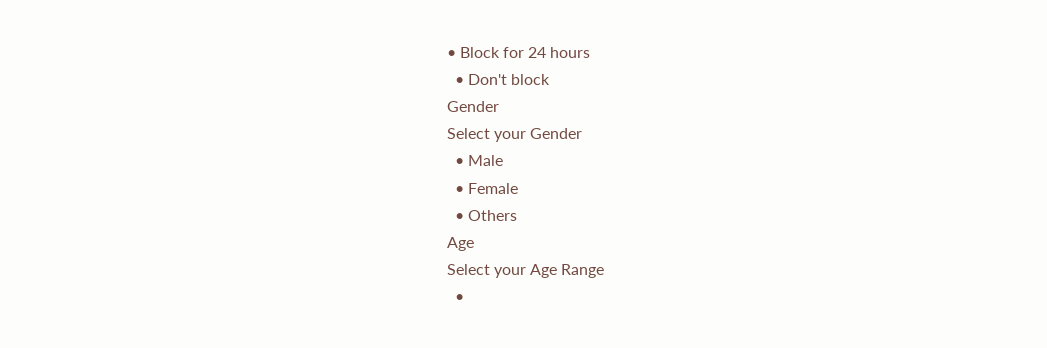• Block for 24 hours
  • Don't block
Gender
Select your Gender
  • Male
  • Female
  • Others
Age
Select your Age Range
  •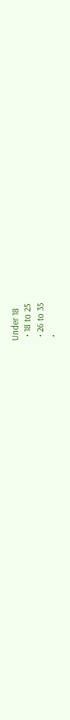Under 18
  • 18 to 25
  • 26 to 35
  •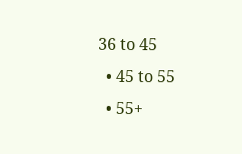36 to 45
  • 45 to 55
  • 55+